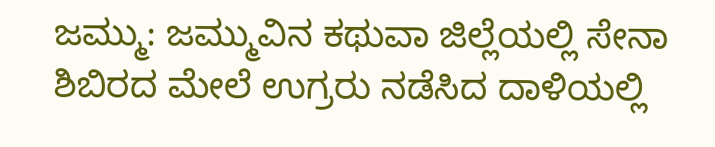ಜಮ್ಮು: ಜಮ್ಮುವಿನ ಕಥುವಾ ಜಿಲ್ಲೆಯಲ್ಲಿ ಸೇನಾ ಶಿಬಿರದ ಮೇಲೆ ಉಗ್ರರು ನಡೆಸಿದ ದಾಳಿಯಲ್ಲಿ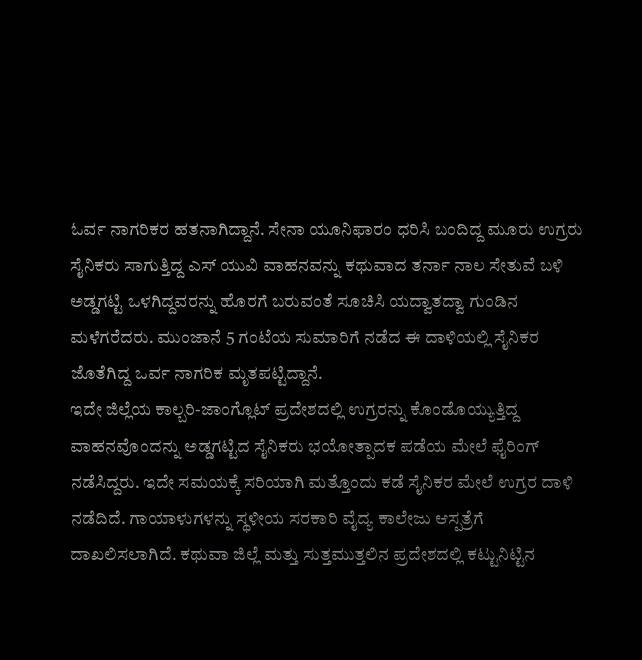ಓರ್ವ ನಾಗರಿಕರ ಹತನಾಗಿದ್ದಾನೆ. ಸೇನಾ ಯೂನಿಫಾರಂ ಧರಿಸಿ ಬಂದಿದ್ದ ಮೂರು ಉಗ್ರರು ಸೈನಿಕರು ಸಾಗುತ್ತಿದ್ದ ಎಸ್ ಯುವಿ ವಾಹನವನ್ನು ಕಥುವಾದ ತರ್ನಾ ನಾಲ ಸೇತುವೆ ಬಳಿ ಅಡ್ಡಗಟ್ಟಿ ಒಳಗಿದ್ದವರನ್ನು ಹೊರಗೆ ಬರುವಂತೆ ಸೂಚಿಸಿ ಯದ್ವಾತದ್ವಾ ಗುಂಡಿನ ಮಳೆಗರೆದರು. ಮುಂಜಾನೆ 5 ಗಂಟೆಯ ಸುಮಾರಿಗೆ ನಡೆದ ಈ ದಾಳಿಯಲ್ಲಿ ಸೈನಿಕರ ಜೊತೆಗಿದ್ದ ಒರ್ವ ನಾಗರಿಕ ಮೃತಪಟ್ಟಿದ್ದಾನೆ.
ಇದೇ ಜಿಲ್ಲೆಯ ಕಾಲ್ಬರಿ-ಜಾಂಗ್ಲೊಟ್ ಪ್ರದೇಶದಲ್ಲಿ ಉಗ್ರರನ್ನು ಕೊಂಡೊಯ್ಯುತ್ತಿದ್ದ ವಾಹನವೊಂದನ್ನು ಅಡ್ಡಗಟ್ಟಿದ ಸೈನಿಕರು ಭಯೋತ್ಪಾದಕ ಪಡೆಯ ಮೇಲೆ ಫೈರಿಂಗ್ ನಡೆಸಿದ್ದರು. ಇದೇ ಸಮಯಕ್ಕೆ ಸರಿಯಾಗಿ ಮತ್ತೊಂದು ಕಡೆ ಸೈನಿಕರ ಮೇಲೆ ಉಗ್ರರ ದಾಳಿ ನಡೆದಿದೆ. ಗಾಯಾಳುಗಳನ್ನು ಸ್ಥಳೀಯ ಸರಕಾರಿ ವೈದ್ಯ ಕಾಲೇಜು ಆಸ್ಪತ್ರೆಗೆ ದಾಖಲಿಸಲಾಗಿದೆ. ಕಥುವಾ ಜಿಲ್ಲೆ ಮತ್ತು ಸುತ್ತಮುತ್ತಲಿನ ಪ್ರದೇಶದಲ್ಲಿ ಕಟ್ಟುನಿಟ್ಟಿನ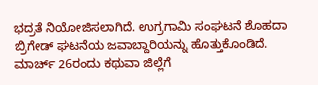ಭದ್ರತೆ ನಿಯೋಜಿಸಲಾಗಿದೆ. ಉಗ್ರಗಾಮಿ ಸಂಘಟನೆ ಶೊಹದಾ ಬ್ರಿಗೇಡ್ ಘಟನೆಯ ಜವಾಬ್ದಾರಿಯನ್ನು ಹೊತ್ತುಕೊಂಡಿದೆ. ಮಾರ್ಚ್ 26ರಂದು ಕಥುವಾ ಜಿಲ್ಲೆಗೆ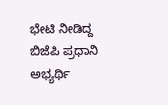ಭೇಟಿ ನೀಡಿದ್ದ ಬಿಜೆಪಿ ಪ್ರಧಾನಿ ಅಭ್ಯರ್ಥಿ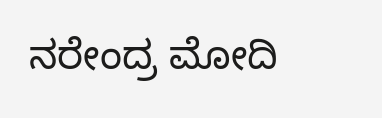ನರೇಂದ್ರ ಮೋದಿ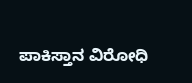ಪಾಕಿಸ್ತಾನ ವಿರೋಧಿ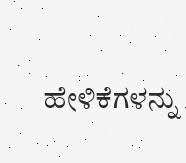ಹೇಳಿಕೆಗಳನ್ನು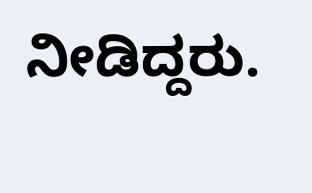ನೀಡಿದ್ದರು.